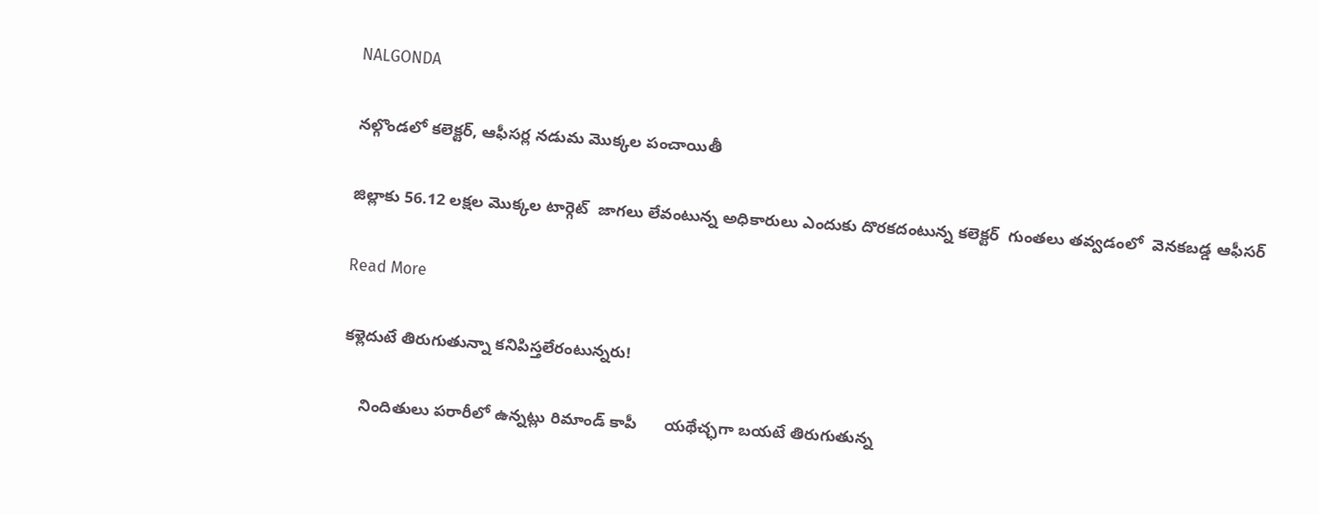NALGONDA

నల్గొండలో కలెక్టర్, ఆఫీసర్ల నడుమ మొక్కల పంచాయితీ

జిల్లాకు 56.12 లక్షల మొక్కల టార్గెట్  జాగలు లేవంటున్న అధికారులు ఎందుకు దొరకదంటున్న కలెక్టర్  గుంతలు తవ్వడంలో  వెనకబడ్డ ఆఫీసర్

Read More

కళ్లెదుటే తిరుగుతున్నా కనిపిస్తలేరంటున్నరు!

    నిందితులు పరారీలో ఉన్నట్లు రిమాండ్ కాపీ      యథేచ్ఛగా బయటే తిరుగుతున్న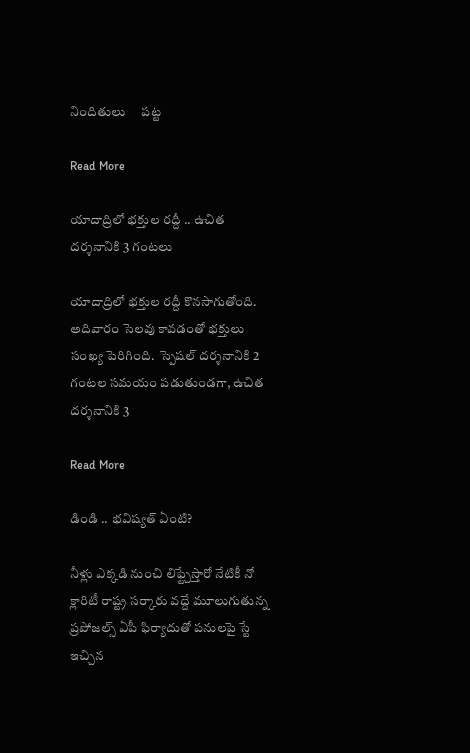నిందితులు     పట్ట

Read More

యాదాద్రిలో భక్తుల రద్దీ .. ఉచిత దర్శనానికి 3 గంటలు

యాదాద్రిలో భక్తుల రద్దీ కొనసాగుతోంది. అదివారం సెలవు కావడంతో భక్తులు సంఖ్య పెరిగింది.  స్పెషల్ దర్శనానికి 2 గంటల సమయం పడుతుండగా, ఉచిత దర్శనానికి 3

Read More

డిండి .. భవిష్యత్ ఏంటి?

నీళ్లు ఎక్కడి నుంచి లిఫ్ట్చేస్తారో నేటికీ నో క్లారిటీ రాష్ట్ర సర్కారు వద్దే మూలుగుతున్న ప్రపోజల్స్ ఏపీ ఫిర్యాదుతో పనులపై స్టే ఇచ్చిన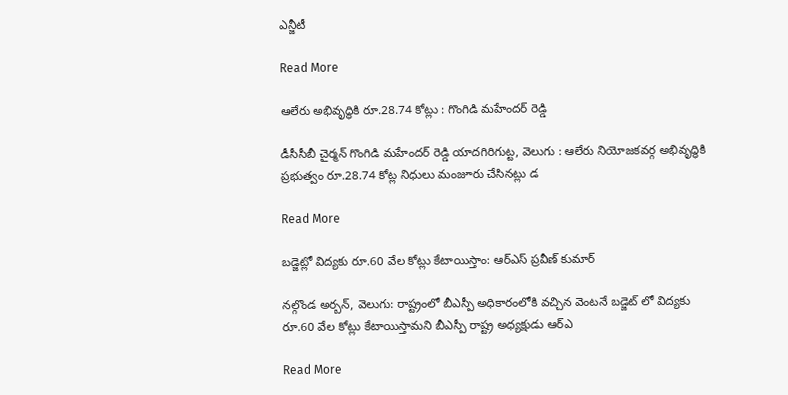ఎన్జీటీ

Read More

ఆలేరు అభివృద్ధికి రూ.28.74 కోట్లు : గొంగిడి మహేందర్ రెడ్డి

డీసీసీబీ చైర్మన్ గొంగిడి మహేందర్ రెడ్డి యాదగిరిగుట్ట, వెలుగు : ఆలేరు నియోజకవర్గ అభివృద్ధికి ప్రభుత్వం రూ.28.74 కోట్ల నిధులు మంజూరు చేసినట్లు డ

Read More

బడ్జెట్లో విద్యకు రూ.60 వేల కోట్లు కేటాయిస్తాం: ఆర్ఎస్ ప్రవీణ్ కుమార్

నల్గొండ అర్బన్, వెలుగు: రాష్ట్రంలో బీఎస్పీ అధికారంలోకి వచ్చిన వెంటనే బడ్జెట్ లో విద్యకు రూ.60 వేల కోట్లు కేటాయిస్తామని బీఎస్పీ రాష్ట్ర అధ్యక్షుడు ఆర్ఎ

Read More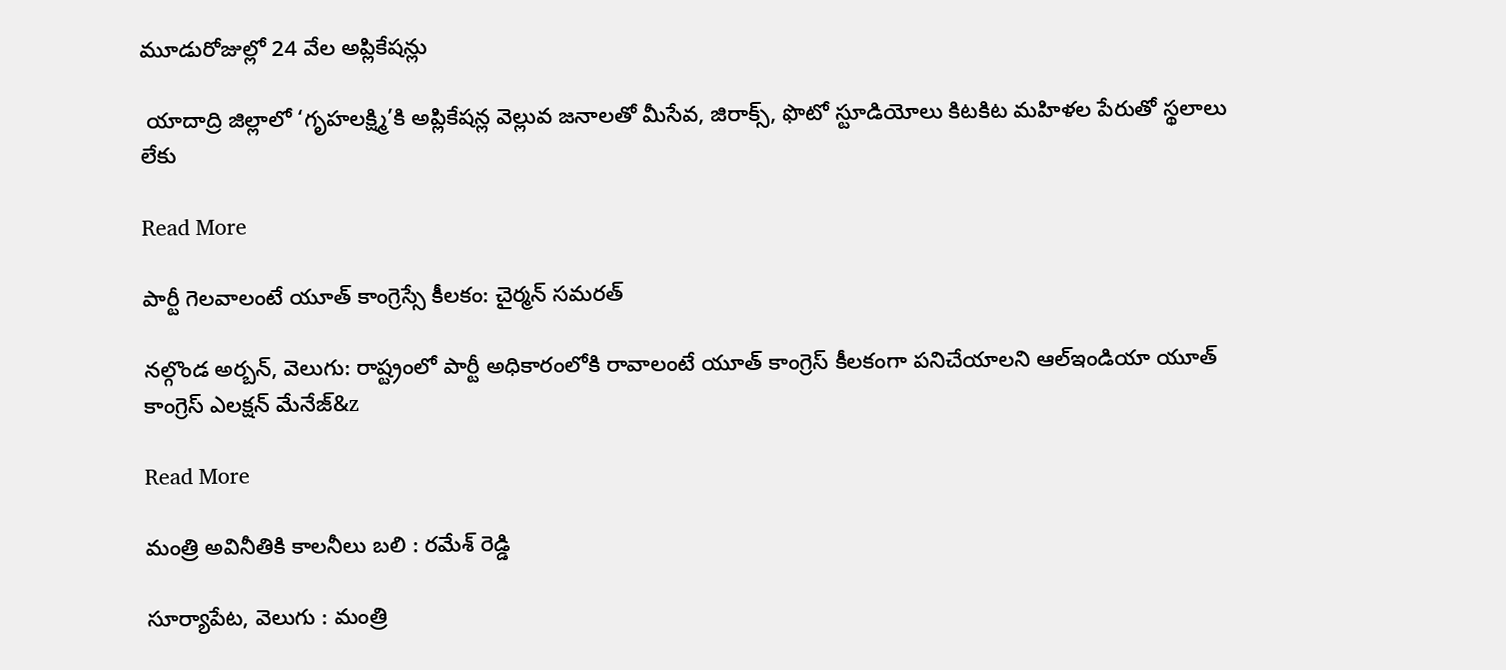మూడురోజుల్లో 24 వేల అప్లికేషన్లు

 యాదాద్రి జిల్లాలో ‘గృహలక్ష్మి’కి అప్లికేషన్ల వెల్లువ జనాలతో మీసేవ, జిరాక్స్, ఫొటో స్టూడియోలు కిటకిట మహిళల పేరుతో స్థలాలు లేకు

Read More

పార్టీ గెలవాలంటే యూత్ కాంగ్రెస్సే కీలకం: చైర్మన్ సమరత్

నల్గొండ అర్బన్, వెలుగు: రాష్ట్రంలో పార్టీ అధికారంలోకి రావాలంటే యూత్‌ కాంగ్రెస్‌ కీలకంగా పనిచేయాలని ఆల్ఇండియా యూత్ కాంగ్రెస్ ఎలక్షన్ మేనేజ్&z

Read More

మంత్రి అవినీతికి కాలనీలు బలి : రమేశ్ రెడ్డి

సూర్యాపేట, వెలుగు : మంత్రి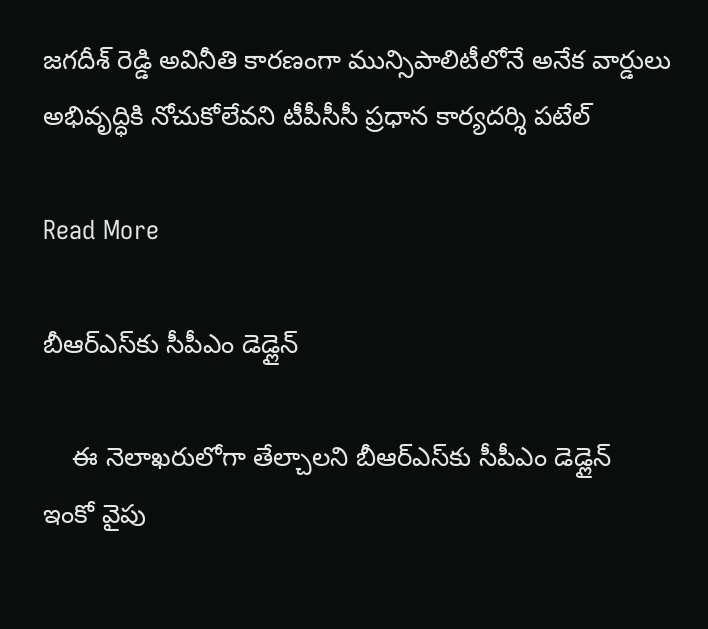జగదీశ్‌ రెడ్డి అవినీతి కారణంగా మున్సిపాలిటీలోనే అనేక వార్డులు అభివృద్ధికి నోచుకోలేవని టీపీసీసీ ప్రధాన కార్యదర్శి పటేల్

Read More

బీఆర్ఎస్‌కు సీపీఎం డెడ్లైన్

    ఈ నెలాఖరులోగా తేల్చాలని బీఆర్ఎస్‌కు సీపీఎం డెడ్లైన్     ఇంకో వైపు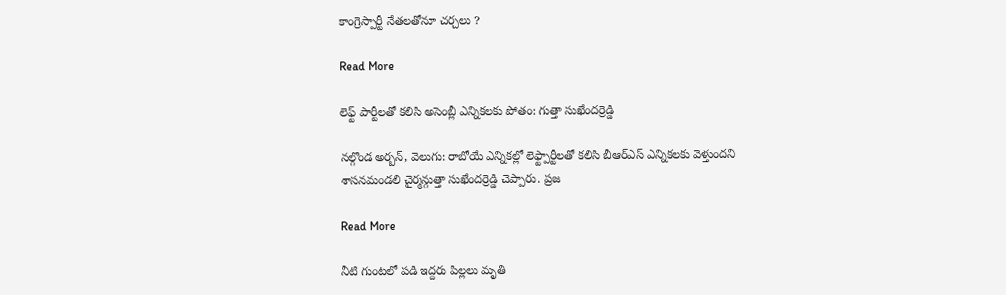కాంగ్రెస్పార్టీ నేతలతోనూ చర్చలు ?

Read More

లెఫ్ట్ పార్టీలతో కలిసి అసెంబ్లీ ఎన్నికలకు పోతం: గుత్తా సుఖేందర్రెడ్డి

నల్గొండ అర్బన్, వెలుగు: రాబోయే ఎన్నికల్లో లెఫ్ట్పార్టీలతో కలిసి బీఆర్ఎస్ ఎన్నికలకు వెళ్తుందని శాసనమండలి చైర్మన్గుత్తా సుఖేందర్రెడ్డి చెప్పారు. ప్రజ

Read More

నీటి గుంటలో పడి ఇద్దరు పిల్లలు మృతి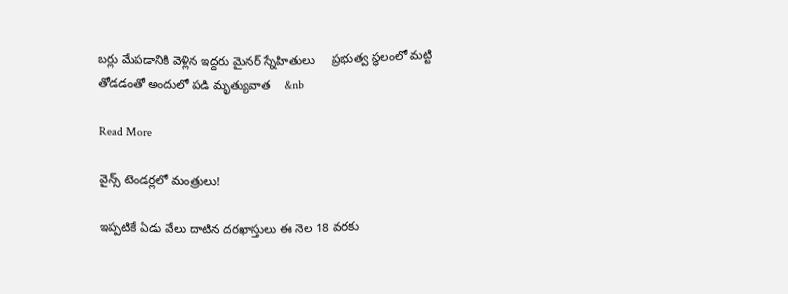బర్లు మేపడానికి వెళ్లిన ఇద్దరు మైనర్ స్నేహితులు     ప్రభుత్వ స్థలంలో మట్టి తోడడంతో అందులో పడి మృత్యువాత    &nb

Read More

వైన్స్ టెండర్లలో మంత్రులు!

ఇప్పటికే ఏడు వేలు దాటిన దరఖాస్తులు ఈ నెల 18 వరకు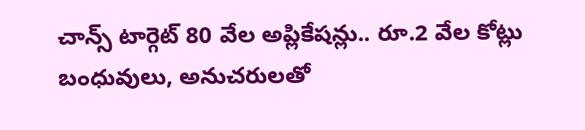చాన్స్ టార్గెట్ 80 వేల అప్లికేషన్లు.. రూ.2 వేల కోట్లు బంధువులు, అనుచరులతో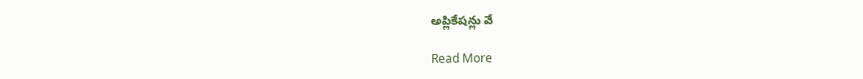అప్లికేషన్లు వే

Read More